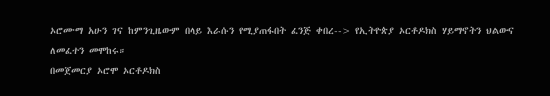ኦሮሙማ አሁን ገና ከምንጊዜውም በላይ እራሱን የሚያጠፋበት ፈንጅ ቀበረ--> የኢትዮጵያ ኦርቶዶክስ ሃይማኖትን ህልውና ለመፈተን መሞከሩ።
በመጀመርያ ኦሮሞ ኦርቶዶክስ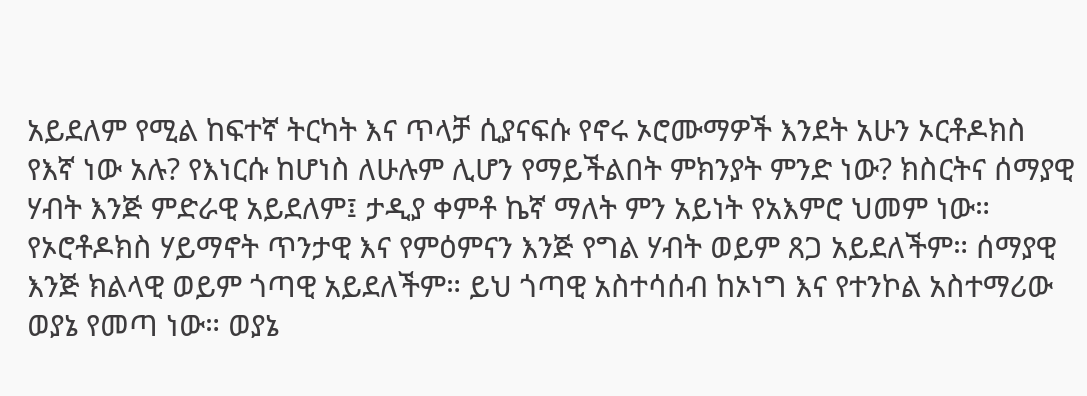አይደለም የሚል ከፍተኛ ትርካት እና ጥላቻ ሲያናፍሱ የኖሩ ኦሮሙማዎች እንደት አሁን ኦርቶዶክስ የእኛ ነው አሉ? የእነርሱ ከሆነስ ለሁሉም ሊሆን የማይችልበት ምክንያት ምንድ ነው? ክስርትና ሰማያዊ ሃብት እንጅ ምድራዊ አይደለም፤ ታዲያ ቀምቶ ኬኛ ማለት ምን አይነት የአእምሮ ህመም ነው።
የኦሮቶዶክስ ሃይማኖት ጥንታዊ እና የምዕምናን እንጅ የግል ሃብት ወይም ጸጋ አይደለችም። ሰማያዊ እንጅ ክልላዊ ወይም ጎጣዊ አይደለችም። ይህ ጎጣዊ አስተሳሰብ ከኦነግ እና የተንኮል አስተማሪው ወያኔ የመጣ ነው። ወያኔ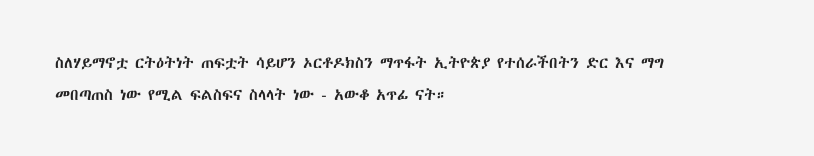ስለሃይማኖቷ ርትዕትነት ጠፍቷት ሳይሆን ኦርቶዶክስን ማጥፋት ኢትዮጵያ የተሰራችበትን ድር እና ማግ መበጣጠስ ነው የሚል ፍልስፍና ስላላት ነው - አውቆ አጥፊ ናት።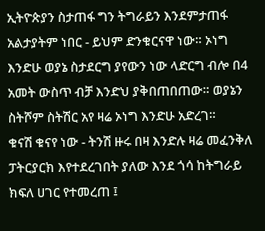ኢትዮጵያን ስታጠፋ ግን ትግራይን እንደምታጠፋ አልታያትም ነበር - ይህም ድንቁርናዋ ነው። ኦነግ እንድሁ ወያኔ ስታደርግ ያየውን ነው ላድርግ ብሎ በ4 አመት ውስጥ ብቻ እንድህ ያቅበጠበጠው። ወያኔን ስትሾም ስትሽር አየ ዛሬ ኦነግ እንድሁ አድረገ።
ቁናሽ ቁናየ ነው - ትንሽ ዙሩ በዛ እንድሉ ዛሬ መፈንቅለ ፓትርያርክ እየተደረገበት ያለው እንደ ጎሳ ከትግራይ ክፍለ ሀገር የተመረጠ ፤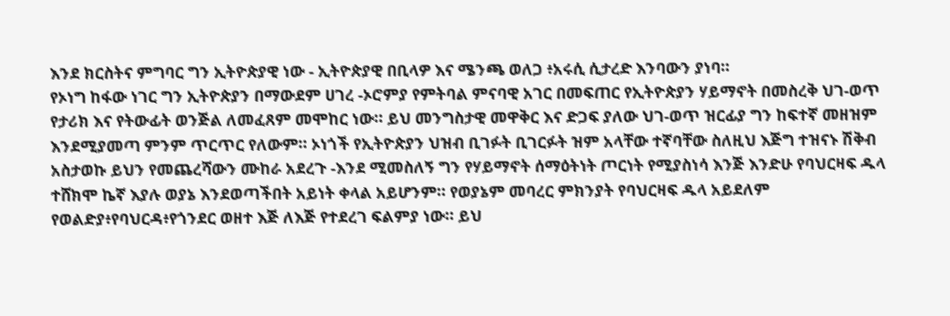እንደ ክርስትና ምግባር ግን ኢትዮጵያዊ ነው - ኢትዮጵያዊ በቢላዎ እና ሜንጫ ወለጋ ፥አሩሲ ሲታረድ እንባውን ያነባ።
የኦነግ ከፋው ነገር ግን ኢትዮጵያን በማውደም ሀገረ -ኦሮምያ የምትባል ምናባዊ አገር በመፍጠር የኢትዮጵያን ሃይማኖት በመስረቅ ህገ-ወጥ የታሪክ እና የትውፊት ወንጅል ለመፈጸም መሞከር ነው። ይህ መንግስታዊ መዋቅር እና ድጋፍ ያለው ህገ-ወጥ ዝርፊያ ግን ከፍተኛ መዘዝም እንደሚያመጣ ምንም ጥርጥር የለውም። ኦነጎች የኢትዮጵያን ህዝብ ቢገፉት ቢገርፉት ዝም አላቸው ተኛባቸው ስለዚህ እጅግ ተዝናኑ ሽቅብ አስታወኩ ይህን የመጨረሻውን ሙከራ አደረጉ -እንደ ሚመስለኝ ግን የሃይማኖት ሰማዕትነት ጦርነት የሚያስነሳ እንጅ እንድሁ የባህርዛፍ ዱላ ተሸክሞ ኬኛ እያሉ ወያኔ እንደወጣችበት አይነት ቀላል አይሆንም። የወያኔም መባረር ምክንያት የባህርዛፍ ዱላ አይደለም የወልድያ፥የባህርዳ፥የጎንደር ወዘተ እጅ ለእጅ የተደረገ ፍልምያ ነው። ይህ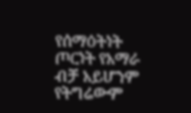የሰማዕትነት ጦርነት የአማራ ብቻ አይሆንም የትግሬውም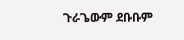ጉራጌውም ደቡቡም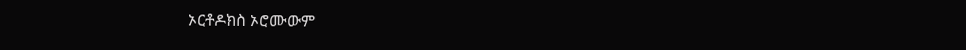ኦርቶዶክስ ኦሮሙውም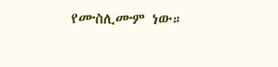የሙስሊሙም ነው።